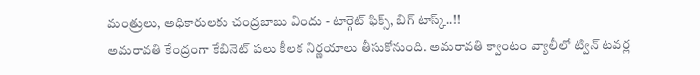మంత్రులు, అధికారులకు చంద్రబాబు విందు - టార్గెట్ ఫిక్స్, బిగ్ టాస్క్..!!
అమరావతి కేంద్రంగా కేబినెట్ పలు కీలక నిర్ణయాలు తీసుకోనుంది. అమరావతి క్వాంటం వ్యాలీలో ట్విన్ టవర్ల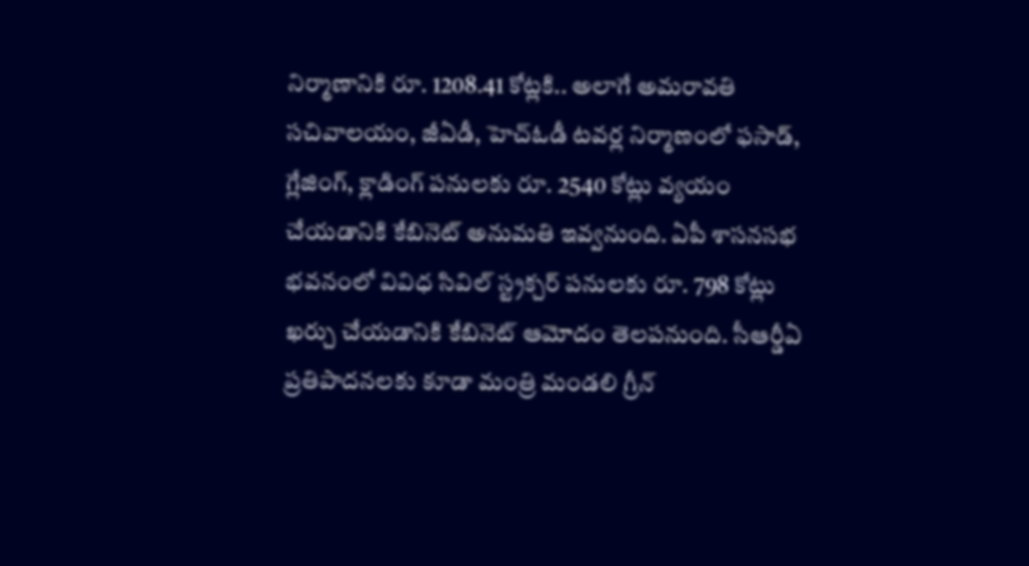నిర్మాణానికి రూ. 1208.41 కోట్లకి.. అలాగే అమరావతి సచివాలయం, జీఏడీ, హెచ్ఓడీ టవర్ల నిర్మాణంలో ఫసాడ్, గ్లేజింగ్, క్లాడింగ్ పనులకు రూ. 2540 కోట్లు వ్యయం చేయడానికి కేబినెట్ అనుమతి ఇవ్వనుంది. ఏపీ శాసనసభ భవనంలో వివిధ సివిల్ స్ట్రక్చర్ పనులకు రూ. 798 కోట్లు ఖర్చు చేయడానికి కేబినెట్ ఆమోదం తెలపనుంది. సీఆర్డీఏ ప్రతిపాదనలకు కూడా మంత్రి మండలి గ్రీన్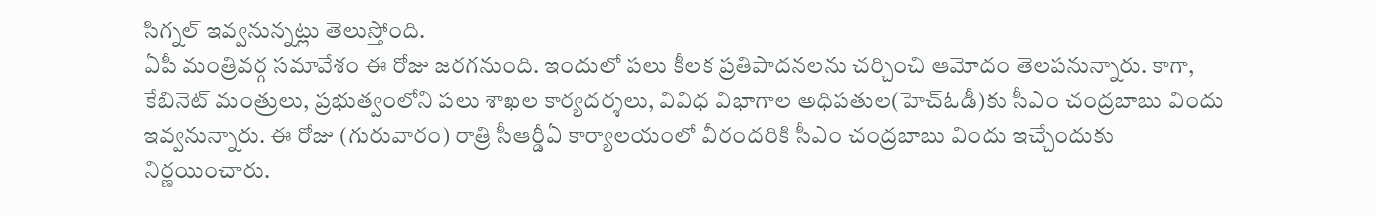సిగ్నల్ ఇవ్వనున్నట్లు తెలుస్తోంది.
ఏపీ మంత్రివర్గ సమావేశం ఈ రోజు జరగనుంది. ఇందులో పలు కీలక ప్రతిపాదనలను చర్చించి ఆమోదం తెలపనున్నారు. కాగా, కేబినెట్ మంత్రులు, ప్రభుత్వంలోని పలు శాఖల కార్యదర్శలు, వివిధ విభాగాల అధిపతుల(హెచ్ఓడీ)కు సీఎం చంద్రబాబు విందు ఇవ్వనున్నారు. ఈ రోజు (గురువారం) రాత్రి సీఆర్డీఏ కార్యాలయంలో వీరందరికి సీఎం చంద్రబాబు విందు ఇచ్చేందుకు నిర్ణయించారు.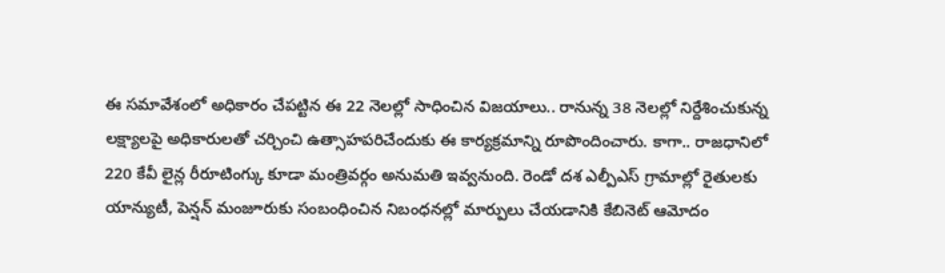ఈ సమావేశంలో అధికారం చేపట్టిన ఈ 22 నెలల్లో సాధించిన విజయాలు.. రానున్న 38 నెలల్లో నిర్దేశించుకున్న లక్ష్యాలపై అధికారులతో చర్చించి ఉత్సాహపరిచేందుకు ఈ కార్యక్రమాన్ని రూపొందించారు. కాగా.. రాజధానిలో 220 కేవీ లైన్ల రీరూటింగ్కు కూడా మంత్రివర్గం అనుమతి ఇవ్వనుంది. రెండో దశ ఎల్పీఎస్ గ్రామాల్లో రైతులకు యాన్యుటీ, పెన్షన్ మంజూరుకు సంబంధించిన నిబంధనల్లో మార్పులు చేయడానికి కేబినెట్ ఆమోదం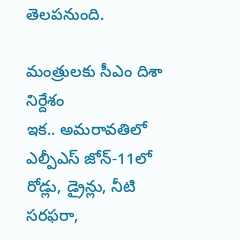తెలపనుంది.

మంత్రులకు సీఎం దిశా నిర్దేశం
ఇక.. అమరావతిలో ఎల్పీఎస్ జోన్-11లో రోడ్లు, డ్రైన్లు, నీటి సరఫరా,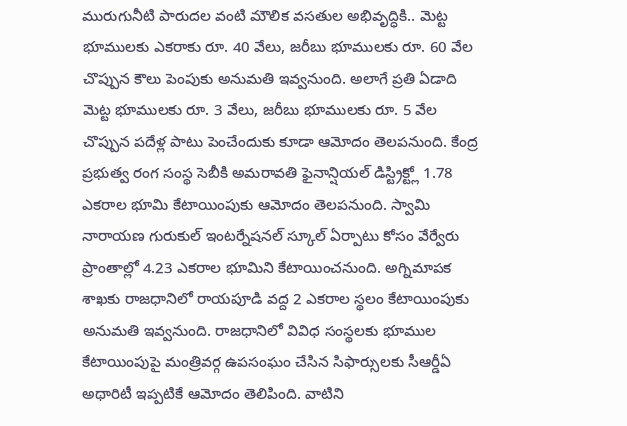మురుగునీటి పారుదల వంటి మౌలిక వసతుల అభివృద్ధికి.. మెట్ట భూములకు ఎకరాకు రూ. 40 వేలు, జరీబు భూములకు రూ. 60 వేల చొప్పున కౌలు పెంపుకు అనుమతి ఇవ్వనుంది. అలాగే ప్రతి ఏడాది మెట్ట భూములకు రూ. 3 వేలు, జరీబు భూములకు రూ. 5 వేల చొప్పున పదేళ్ల పాటు పెంచేందుకు కూడా ఆమోదం తెలపనుంది. కేంద్ర ప్రభుత్వ రంగ సంస్థ సెబీకి అమరావతి ఫైనాన్షియల్ డిస్ట్రిక్ట్లో 1.78 ఎకరాల భూమి కేటాయింపుకు ఆమోదం తెలపనుంది. స్వామి నారాయణ గురుకుల్ ఇంటర్నేషనల్ స్కూల్ ఏర్పాటు కోసం వేర్వేరు ప్రాంతాల్లో 4.23 ఎకరాల భూమిని కేటాయించనుంది. అగ్నిమాపక శాఖకు రాజధానిలో రాయపూడి వద్ద 2 ఎకరాల స్థలం కేటాయింపుకు అనుమతి ఇవ్వనుంది. రాజధానిలో వివిధ సంస్థలకు భూముల కేటాయింపుపై మంత్రివర్గ ఉపసంఘం చేసిన సిఫార్సులకు సీఆర్డీఏ అథారిటీ ఇప్పటికే ఆమోదం తెలిపింది. వాటిని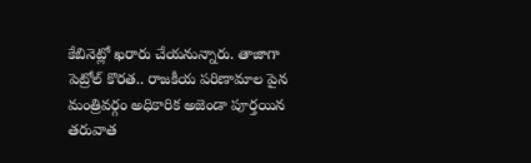కేబినెట్లో ఖరారు చేయనున్నారు. తాజాగా పెట్రోల్ కొరత.. రాజకీయ పరిణామాల పైన మంత్రివర్గం అధికారిక అజెండా పూర్తయిన తరువాత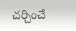చర్చించే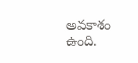అవకాశం ఉంది.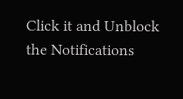Click it and Unblock the Notifications